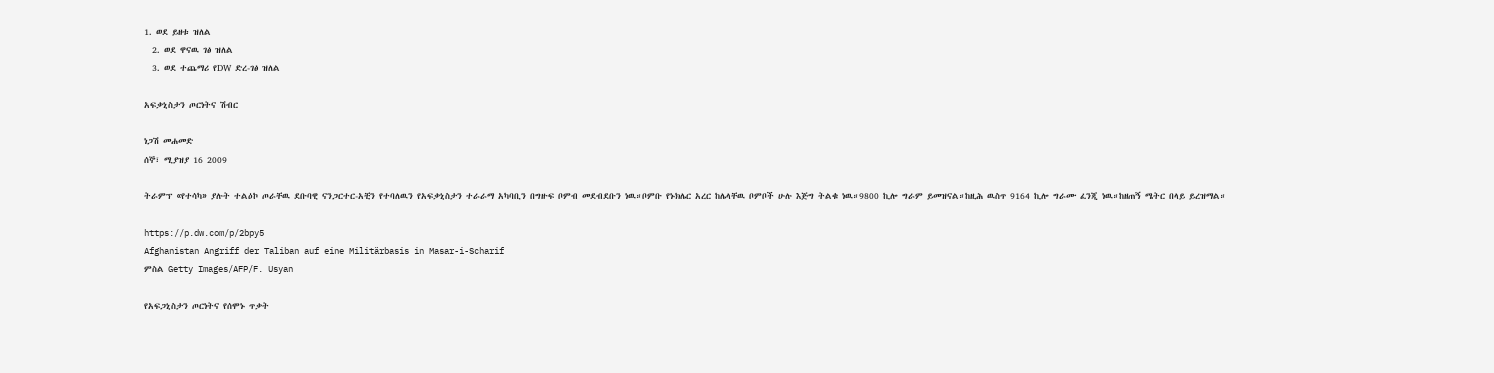1. ወደ ይዘቱ ዝለል
  2. ወደ ዋናዉ ገፅ ዝለል
  3. ወደ ተጨማሪ የDW ድረ-ገፅ ዝለል

አፍቃኒስታን ጦርነትና ሽብር

ነጋሽ መሐመድ
ሰኞ፣ ሚያዝያ 16 2009

ትራምፕ «የተሳካ» ያሉት ተልዕኮ ጦራቸዉ ደቡባዊ ናንጋርተር-አቺን የተባለዉን የአፍቃኒስታን ተራራማ አካባቢን በግዙፍ ቦምብ መደብደቡን ነዉ።ቦምቡ የኑክሌር አረር ከሌላቸዉ ቦምቦች ሁሉ እጅግ ትልቁ ነዉ።9800 ኪሎ ግራም ይመዝናል።ከዚሕ ዉስጥ 9164 ኪሎ ግራሙ ፈንጂ ነዉ።ከዘጠኝ ሜትር በላይ ይረዝማል።

https://p.dw.com/p/2bpy5
Afghanistan Angriff der Taliban auf eine Militärbasis in Masar-i-Scharif
ምስል Getty Images/AFP/F. Usyan

የአፍጋኒስታን ጦርነትና የሰሞኑ ጥቃት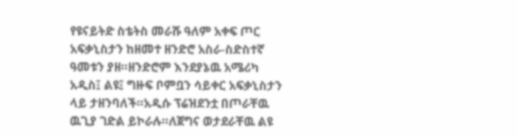የዩናይትድ ስቴትስ መራሹ ዓለም አቀፍ ጦር አፍቃኒስታን ከዘመተ ዘንድሮ አስራ-ስድስተኛ ዓመቱን ያዘ።ዘንድሮም እንደያኔዉ አሜሪካ አዲስ፤ ልዩ፤ ግዙፍ ቦምቧን ሳይቀር አፍቃኒስታን ላይ ታዘንባለች።አዲሱ ፕሬዝደንቷ በጦራቸዉ ዉጊያ ገድል ይኮራሉ።ለጀግና ወታደራቸዉ ልዩ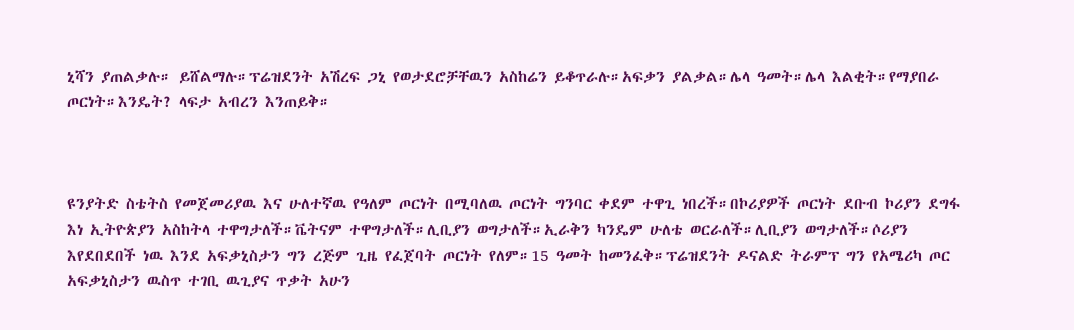ኒሻን ያጠልቃሉ። ይሸልማሉ።ፕሬዝደንት አሽረፍ ጋኒ የወታደሮቻቸዉን አስከሬን ይቆጥራሉ።አፍቃን ያልቃል።ሌላ ዓመት።ሌላ እልቂት።የማያበራ ጦርነት።እንዴት? ላፍታ አብረን እንጠይቅ።



ዩንያትድ ስቴትስ የመጀመሪያዉ እና ሁለተኛዉ የዓለም ጦርነት በሚባለዉ ጦርነት ግንባር ቀደም ተዋጊ ነበረች።በኮሪያዎች ጦርነት ደቡብ ኮሪያን ደግፋ እነ ኢትዮጵያን አስከትላ ተዋግታለች።ቬትናም ተዋግታለች።ሊቢያን ወግታለች።ኢራቅን ካንዴም ሁለቴ ወርራለች።ሊቢያን ወግታለች።ሶሪያን እየደበደበች ነዉ እንደ አፍቃኒስታን ግን ረጅም ጊዜ የፈጀባት ጦርነት የለም።15 ዓመት ከመንፈቅ።ፕሬዝደንት ዶናልድ ትራምፕ ግን የአሜሪካ ጦር አፍቃኒስታን ዉስጥ ተገቢ ዉጊያና ጥቃት አሁን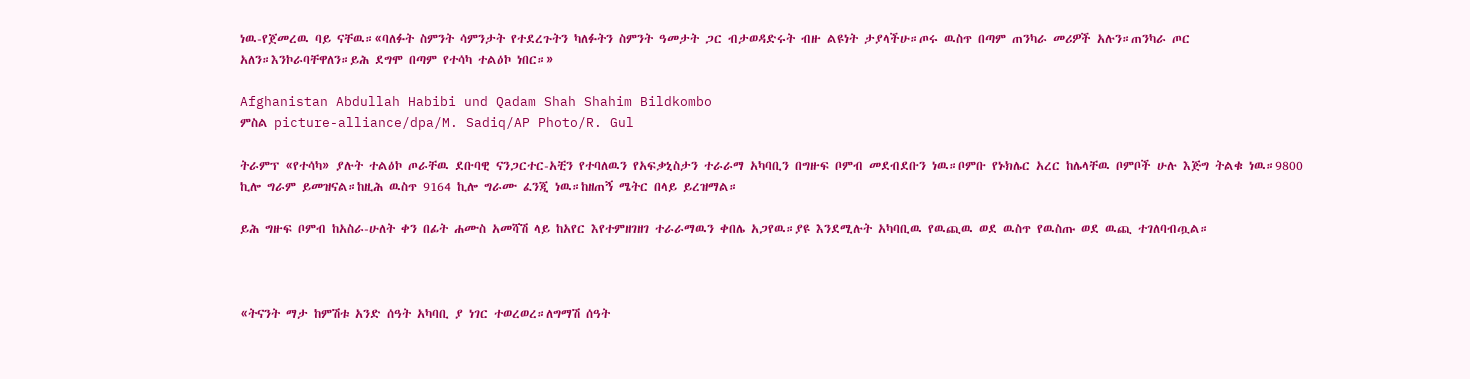ነዉ-የጀመረዉ ባይ ናቸዉ።«ባለፉት ስምንት ሳምንታት የተደረጉትን ካለፉትን ስምንት ዓመታት ጋር ብታወዳድሩት ብዙ ልዩነት ታያላችሁ።ጦሩ ዉስጥ በጣም ጠንካራ መሪዎች አሉን።ጠንካራ ጦር አለን።እንኮራባቸዋለን።ይሕ ደግሞ በጣም የተሳካ ተልዕኮ ነበር።»

Afghanistan Abdullah Habibi und Qadam Shah Shahim Bildkombo
ምስል picture-alliance/dpa/M. Sadiq/AP Photo/R. Gul

ትራምፕ «የተሳካ» ያሉት ተልዕኮ ጦራቸዉ ደቡባዊ ናንጋርተር-አቺን የተባለዉን የአፍቃኒስታን ተራራማ አካባቢን በግዙፍ ቦምብ መደብደቡን ነዉ።ቦምቡ የኑክሌር አረር ከሌላቸዉ ቦምቦች ሁሉ እጅግ ትልቁ ነዉ።9800 ኪሎ ግራም ይመዝናል።ከዚሕ ዉስጥ 9164 ኪሎ ግራሙ ፈንጂ ነዉ።ከዘጠኝ ሜትር በላይ ይረዝማል።

ይሕ ግዙፍ ቦምብ ከአስራ-ሁለት ቀን በፊት ሐሙስ አመሻሽ ላይ ከአየር እየተምዘገዘገ ተራራማዉን ቀበሌ አጋየዉ።ያዩ እንደሚሉት አካባቢዉ የዉጪዉ ወደ ዉስጥ የዉስጡ ወደ ዉጪ ተገለባብጧል።



«ትናንት ማታ ከምሽቱ አንድ ሰዓት አካባቢ ያ ነገር ተወረወረ።ለግማሽ ሰዓት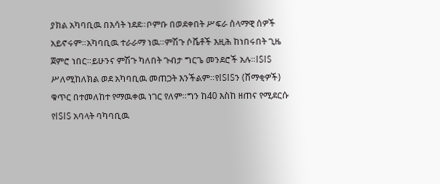ያክል አካባቢዉ በእሳት ነደደ።ቦምቡ በወደቀበት ሥፍራ ሰላማዊ ሰዎች አይኖሩም።አካባቢዉ ተራራማ ነዉ።ምሽጉ ሶቬቶች እዚሕ ከነበሩበት ጊዜ ጀምሮ ነበር።ይሁንና ምሽጉ ካለበት ጉብታ ግርጌ መንደሮች አሉ።ISIS ሥለሚከለክል ወደ አካባቢዉ መጠጋት እንችልም።የISISን (ሸማቂዎች) ቁጥር በተመለከተ የማዉቀዉ ነገር የለም።ግን ከ40 እስከ ዘጠና የሚደርሱ የISIS አባላት ባካባቢዉ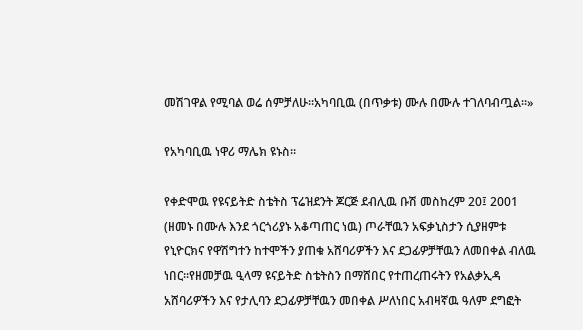መሽገዋል የሚባል ወሬ ሰምቻለሁ።አካባቢዉ (በጥቃቱ) ሙሉ በሙሉ ተገለባብጧል።»

የአካባቢዉ ነዋሪ ማሌክ ዩኑስ።

የቀድሞዉ የዩናይትድ ስቴትስ ፕሬዝደንት ጆርጅ ደብሊዉ ቡሽ መስከረም 20፤ 2001 (ዘመኑ በሙሉ እንደ ጎርጎሪያኑ አቆጣጠር ነዉ) ጦራቸዉን አፍቃኒስታን ሲያዘምቱ  የኒዮርክና የዋሽግተን ከተሞችን ያጠቁ አሸባሪዎችን እና ደጋፊዎቻቸዉን ለመበቀል ብለዉ ነበር።የዘመቻዉ ዒላማ ዩናይትድ ስቴትስን በማሸበር የተጠረጠሩትን የአልቃኢዳ አሸባሪዎችን እና የታሊባን ደጋፊዎቻቸዉን መበቀል ሥለነበር አብዛኛዉ ዓለም ደግፎት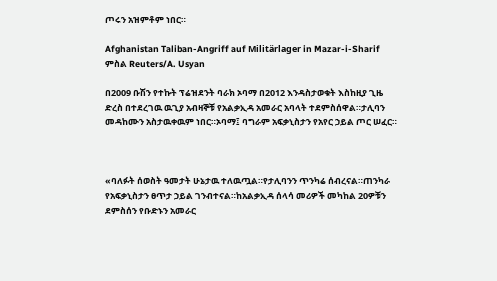ጦሩን አዝምቶም ነበር።

Afghanistan Taliban-Angriff auf Militärlager in Mazar-i-Sharif
ምስል Reuters/A. Usyan

በ2009 ቡሽን የተኩት ፕሬዝደንት ባራክ ኦባማ በ2012 እንዳስታወቁት እስከዚያ ጊዜ ድረስ በተደረገዉ ዉጊያ አብዛኞቹ የአልቃኢዳ አመራር አባላት ተደምስሰዋል።ታሊባን መዳከሙን አስታዉቀዉም ነበር።ኦባማ፤ ባግራም አፍቃኒስታን የአየር ኃይል ጦር ሠፈር።



«ባለፉት ሰወስት ዓመታት ሁኔታዉ ተለዉጧል።የታሊባንን ጥንካሬ ሰብረናል።ጠንካራ የአፍቃኒስታን ፀጥታ ኃይል ገንብተናል።ከአልቃኢዳ ሰላሳ መሪዎች መካከል 20ዎቹን ደምስሰን የቡድኑን አመራር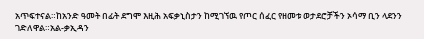አጥፍተናል።ከአንድ ዓመት በፊት ደግሞ እዚሕ አፍቃኒስታን ከሚገኘዉ የጦር ሰፈር የዘመቱ ወታደሮቻችን ኦሳማ ቢን ላደንን ገድለዋል።አል-ቃኢዳን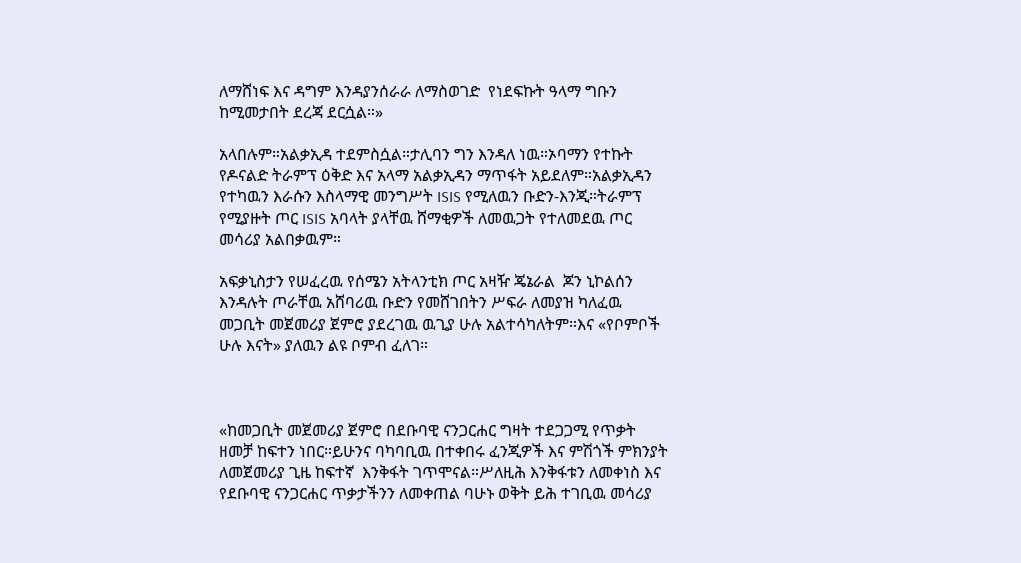ለማሸነፍ እና ዳግም እንዳያንሰራራ ለማስወገድ  የነደፍኩት ዓላማ ግቡን ከሚመታበት ደረጃ ደርሷል።»

አላበሉም።አልቃኢዳ ተደምስሷል።ታሊባን ግን እንዳለ ነዉ።ኦባማን የተኩት የዶናልድ ትራምፕ ዕቅድ እና አላማ አልቃኢዳን ማጥፋት አይደለም።አልቃኢዳን የተካዉን እራሱን እስላማዊ መንግሥት ISIS የሚለዉን ቡድን-እንጂ።ትራምፕ የሚያዙት ጦር ISIS አባላት ያላቸዉ ሸማቂዎች ለመዉጋት የተለመደዉ ጦር መሳሪያ አልበቃዉም።

አፍቃኒስታን የሠፈረዉ የሰሜን አትላንቲክ ጦር አዛዥ ጄኔራል  ጆን ኒኮልሰን እንዳሉት ጦራቸዉ አሸባሪዉ ቡድን የመሸገበትን ሥፍራ ለመያዝ ካለፈዉ መጋቢት መጀመሪያ ጀምሮ ያደረገዉ ዉጊያ ሁሉ አልተሳካለትም።እና «የቦምቦች ሁሉ እናት» ያለዉን ልዩ ቦምብ ፈለገ።



«ከመጋቢት መጀመሪያ ጀምሮ በደቡባዊ ናንጋርሐር ግዛት ተደጋጋሚ የጥቃት ዘመቻ ከፍተን ነበር።ይሁንና ባካባቢዉ በተቀበሩ ፈንጂዎች እና ምሽጎች ምክንያት ለመጀመሪያ ጊዜ ከፍተኛ  እንቅፋት ገጥሞናል።ሥለዚሕ እንቅፋቱን ለመቀነስ እና የደቡባዊ ናንጋርሐር ጥቃታችንን ለመቀጠል ባሁኑ ወቅት ይሕ ተገቢዉ መሳሪያ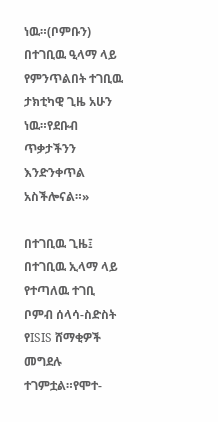ነዉ።(ቦምቡን) በተገቢዉ ዒላማ ላይ የምንጥልበት ተገቢዉ ታክቲካዊ ጊዜ አሁን ነዉ።የደቡብ ጥቃታችንን እንድንቀጥል አስችሎናል።»

በተገቢዉ ጊዜ፤ በተገቢዉ ኢላማ ላይ የተጣለዉ ተገቢ ቦምብ ሰላሳ-ስድስት የISIS ሸማቂዎች መግደሉ ተገምቷል።የሞተ-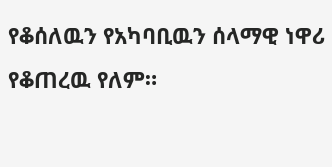የቆሰለዉን የአካባቢዉን ሰላማዊ ነዋሪ የቆጠረዉ የለም።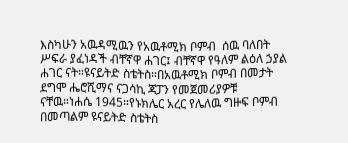እስካሁን አዉዳሚዉን የአዉቶሚክ ቦምብ  ሰዉ ባለበት ሥፍራ ያፈነዳች ብቸኛዋ ሐገር፤ ብቸኛዋ የዓለም ልዕለ ኃያል ሐገር ናት።ዩናይትድ ስቴትስ።በአዉቶሚክ ቦምብ በመታት ደግሞ ሔሮሺማና ናጋሳኪ ጃፓን የመጀመሪያዎቹ ናቸዉ።ነሐሴ 1945።የኑክሌር አረር የሌለዉ ግዙፍ ቦምብ በመጣልም ዩናይትድ ስቴትስ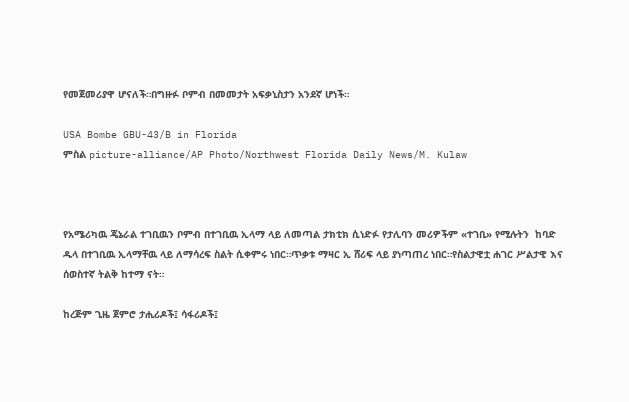የመጀመሪያዋ ሆናለች።በግዙፉ ቦምብ በመመታት አፍቃኒስታን አንደኛ ሆነች።

USA Bombe GBU-43/B in Florida
ምስል picture-alliance/AP Photo/Northwest Florida Daily News/M. Kulaw



የአሜሪካዉ ጄኔራል ተገቢዉን ቦምብ በተገቢዉ ኢላማ ላይ ለመጣል ታክቲክ ሲነድፉ የታሊባን መሪዎችም «ተገቢ» የሚሉትን  ከባድ ዱላ በተገቢዉ ኢላማቸዉ ላይ ለማሳረፍ ስልት ሲቀምሩ ነበር።ጥቃቱ ማዛር ኢ ሸሪፍ ላይ ያነጣጠረ ነበር።የስልታዊቷ ሐገር ሥልታዊ እና ሰወስተኛ ትልቅ ከተማ ናት።

ከረጅም ጊዜ ጀምሮ ታሒሪዶች፤ ሳፋሪዶች፤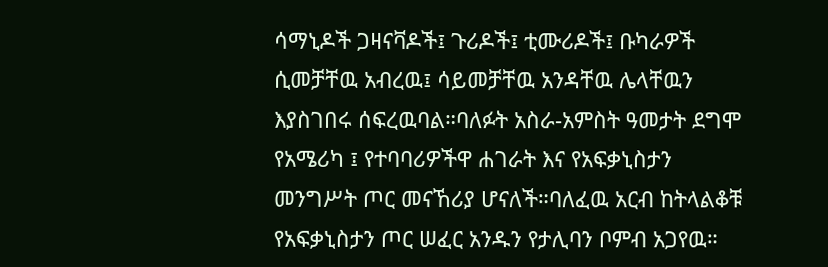ሳማኒዶች ጋዛናቫዶች፤ ጉሪዶች፤ ቲሙሪዶች፤ ቡካራዎች ሲመቻቸዉ አብረዉ፤ ሳይመቻቸዉ አንዳቸዉ ሌላቸዉን እያስገበሩ ሰፍረዉባል።ባለፉት አስራ-አምስት ዓመታት ደግሞ የአሜሪካ ፤ የተባባሪዎችዋ ሐገራት እና የአፍቃኒስታን መንግሥት ጦር መናኸሪያ ሆናለች።ባለፈዉ አርብ ከትላልቆቹ የአፍቃኒስታን ጦር ሠፈር አንዱን የታሊባን ቦምብ አጋየዉ።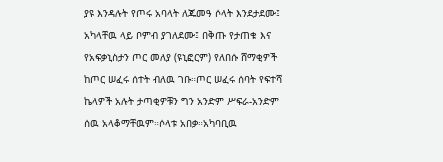ያዩ እንዳሉት የጦሩ አባላት ለጁመዓ ሶላት እንደታደሙ፤ አካላቸዉ ላይ ቦምብ ያገለደሙ፤ በቅጡ የታጠቁ እና የአፍቃኒስታን ጦር መለያ (ዩኒፎርም) የለበሱ ሸማቂዎች ከጦር ሠፈሩ ሰተት ብለዉ ገቡ።ጦር ሠፈሩ ሰባት የፍተሻ ኬላዎች አሉት ታጣቂዎቹን ግን አንድም ሥፍራ-አንድም ሰዉ አላቆማቸዉም።ሶላቱ አበቃ።አካባቢዉ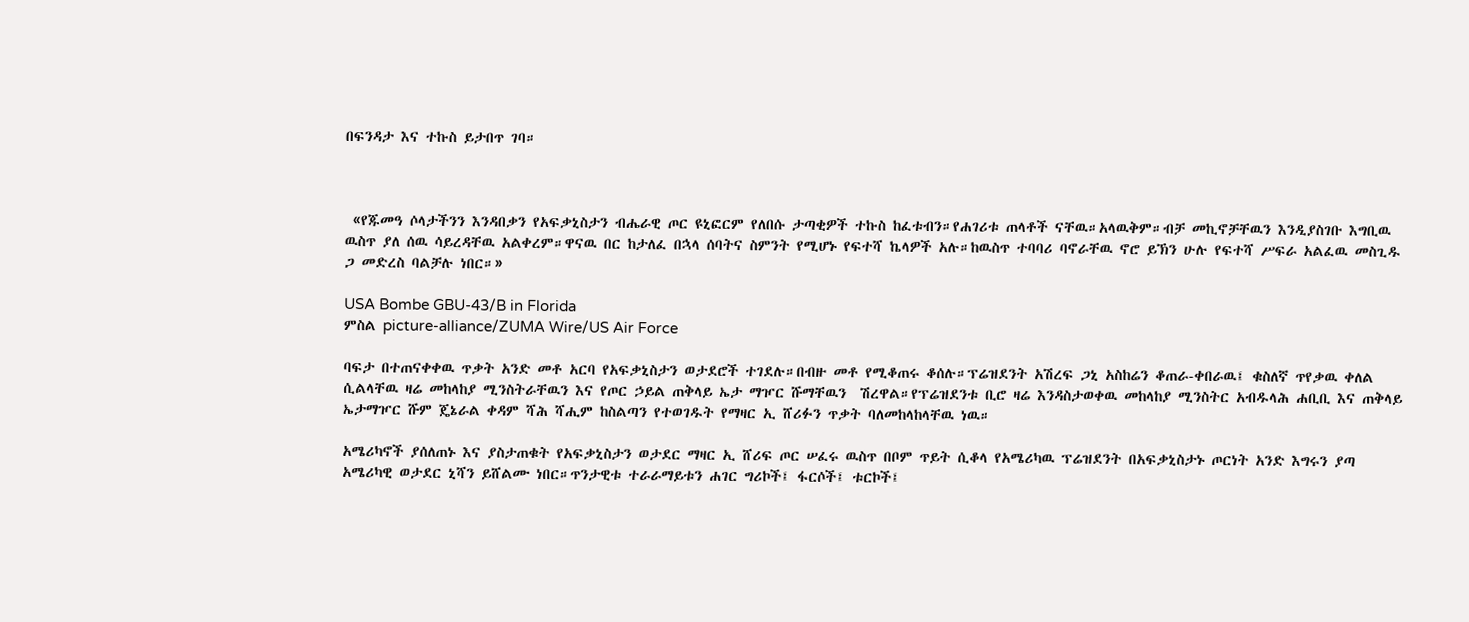በፍንዳታ እና ተኩስ ይታበጥ ገባ።



 «የጁመዓ ሶላታችንን እንዳበቃን የአፍቃኒስታን ብሔራዊ ጦር ዩኒፎርም የለበሱ ታጣቂዎች ተኩስ ከፈቱብን።የሐገሪቱ ጠላቶች ናቸዉ።አላዉቅም።ብቻ መኪኖቻቸዉን እንዲያስገቡ እግቢዉ ዉስጥ ያለ ሰዉ ሳይረዳቸዉ አልቀረም።ዋናዉ በር ከታለፈ በኋላ ሰባትና ስምንት የሚሆኑ የፍተሻ ኬላዎች አሉ።ከዉስጥ ተባባሪ ባኖራቸዉ ኖሮ ይኽን ሁሉ የፍተሻ ሥፍራ አልፈዉ መስጊዱ ጋ መድረስ ባልቻሉ ነበር።»

USA Bombe GBU-43/B in Florida
ምስል picture-alliance/ZUMA Wire/US Air Force

ባፍታ በተጠናቀቀዉ ጥቃት አንድ መቶ አርባ የአፍቃኒስታን ወታደሮች ተገደሉ።በብዙ መቶ የሚቆጠሩ ቆሰሉ።ፕሬዝደንት አሽረፍ ጋኒ አስከሬን ቆጠራ-ቀበራዉ፤ ቁስለኛ ጥየቃዉ ቀለል ሲልላቸዉ ዛሬ መከላከያ ሚንስትራቸዉን እና የጦር ኃይል ጠቅላይ ኤታ ማዦር ሹማቸዉን  ሽረዋል።የፕሬዝደንቱ ቢሮ ዛሬ እንዳስታወቀዉ መከላከያ ሚንስትር አብዱላሕ ሐቢቢ እና ጠቅላይ ኤታማዦር ሹም ጄኔራል ቀዳም ሻሕ ሻሒም ከስልጣን የተወገዱት የማዛር ኢ ሸሪፉን ጥቃት ባለመከላከላቸዉ ነዉ።

አሜሪካኖች ያሰለጠኑ እና ያስታጠቁት የአፍቃኒስታን ወታደር ማዛር ኢ ሸሪፍ ጦር ሠፈሩ ዉስጥ በቦም ጥይት ሲቆላ የአሜሪካዉ ፕሬዝደንት በአፍቃኒስታኑ ጦርነት አንድ እግሩን ያጣ አሜሪካዊ ወታደር ኒሻን ይሸልሙ ነበር።ጥንታዊቱ ተራራማይቱን ሐገር ግሪኮች፤ ፋርሶች፤ ቱርኮች፤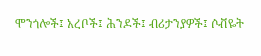ሞንጎሎች፤ አረቦች፤ ሕንዶች፤ ብሪታንያዎች፤ ሶቭዬት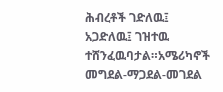ሕብረቶች ገድለዉ፤ አጋድለዉ፤ ገዝተዉ ተሸንፈዉባታል።አሜሪካኖች መግደል-ማጋደል-መገደል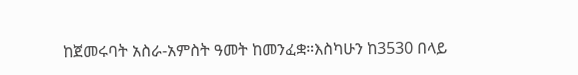ከጀመሩባት አስራ-አምስት ዓመት ከመንፈቋ።እስካሁን ከ3530 በላይ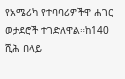የአሜሪካ የተባባሪዎችዋ ሐገር ወታደሮች ተገድለዋል።ከ140 ሺሕ በላይ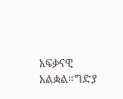አፍቃናዊ አልቋል።ግድያ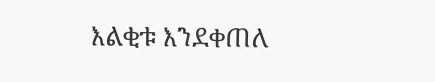እልቂቱ እንደቀጠለ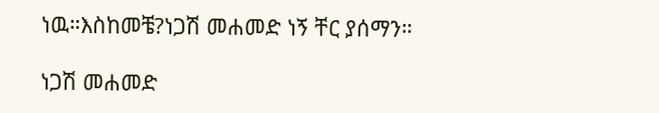ነዉ።እስከመቼ?ነጋሽ መሐመድ ነኝ ቸር ያሰማን።

ነጋሽ መሐመድ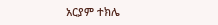አርያም ተክሌ